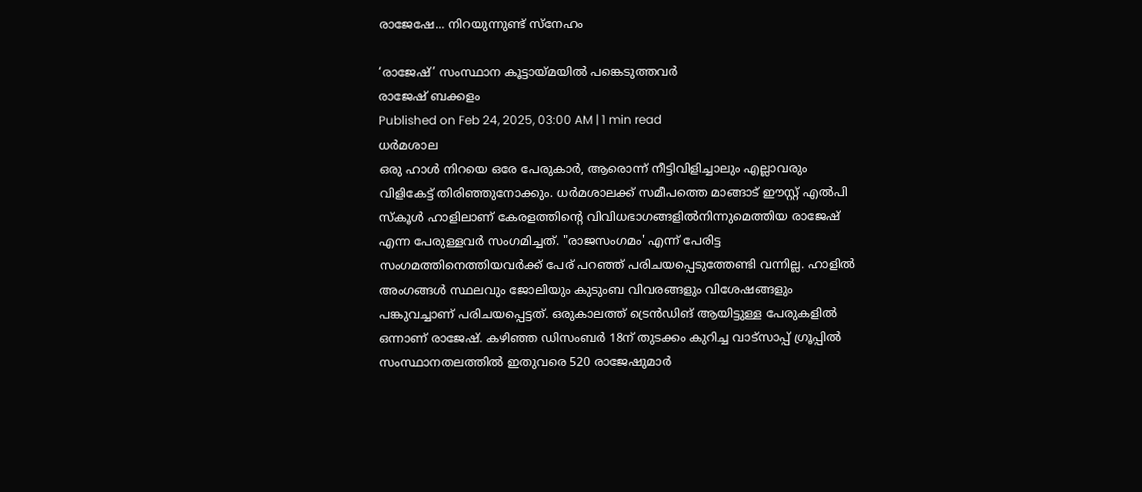രാജേഷേ... നിറയുന്നുണ്ട് സ്നേഹം

‘രാജേഷ്’ സംസ്ഥാന കൂട്ടായ്മയിൽ പങ്കെടുത്തവർ
രാജേഷ് ബക്കളം
Published on Feb 24, 2025, 03:00 AM | 1 min read
ധർമശാല
ഒരു ഹാൾ നിറയെ ഒരേ പേരുകാർ, ആരൊന്ന് നീട്ടിവിളിച്ചാലും എല്ലാവരും വിളികേട്ട് തിരിഞ്ഞുനോക്കും. ധർമശാലക്ക് സമീപത്തെ മാങ്ങാട് ഈസ്റ്റ് എൽപി സ്കൂൾ ഹാളിലാണ് കേരളത്തിന്റെ വിവിധഭാഗങ്ങളിൽനിന്നുമെത്തിയ രാജേഷ് എന്ന പേരുള്ളവർ സംഗമിച്ചത്. "രാജസംഗമം' എന്ന് പേരിട്ട സംഗമത്തിനെത്തിയവർക്ക് പേര് പറഞ്ഞ് പരിചയപ്പെടുത്തേണ്ടി വന്നില്ല. ഹാളിൽ അംഗങ്ങൾ സ്ഥലവും ജോലിയും കുടുംബ വിവരങ്ങളും വിശേഷങ്ങളും പങ്കുവച്ചാണ് പരിചയപ്പെട്ടത്. ഒരുകാലത്ത് ട്രെൻഡിങ് ആയിട്ടുള്ള പേരുകളിൽ ഒന്നാണ് രാജേഷ്. കഴിഞ്ഞ ഡിസംബർ 18ന് തുടക്കം കുറിച്ച വാട്സാപ്പ് ഗ്രൂപ്പിൽ സംസ്ഥാനതലത്തിൽ ഇതുവരെ 520 രാജേഷുമാർ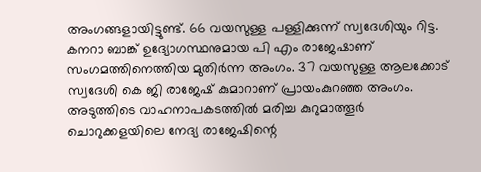അംഗങ്ങളായിട്ടുണ്ട്. 66 വയസുള്ള പള്ളിക്കുന്ന് സ്വദേശിയും റിട്ട. കനറാ ബാങ്ക് ഉദ്യോഗസ്ഥനുമായ പി എം രാജേഷാണ് സംഗമത്തിനെത്തിയ മുതിർന്ന അംഗം. 37 വയസുള്ള ആലക്കോട് സ്വദേശി കെ ജി രാജേഷ് കുമാറാണ് പ്രായംകുറഞ്ഞ അംഗം. അടുത്തിടെ വാഹനാപകടത്തിൽ മരിച്ച കുറുമാത്തൂർ ചൊറുക്കളയിലെ നേദ്യ രാജേഷിന്റെ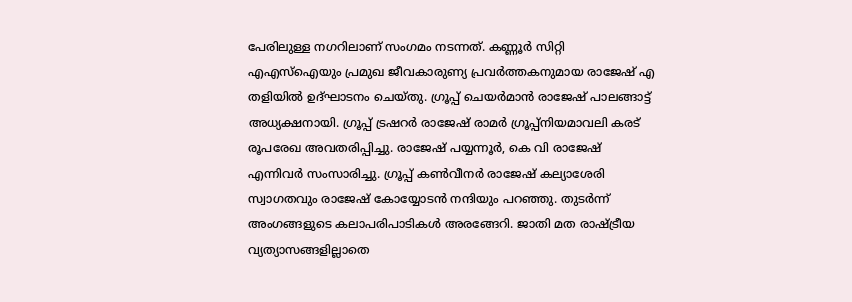പേരിലുള്ള നഗറിലാണ് സംഗമം നടന്നത്. കണ്ണൂർ സിറ്റി എഎസ്ഐയും പ്രമുഖ ജീവകാരുണ്യ പ്രവർത്തകനുമായ രാജേഷ് എ തളിയിൽ ഉദ്ഘാടനം ചെയ്തു. ഗ്രൂപ്പ് ചെയർമാൻ രാജേഷ് പാലങ്ങാട്ട് അധ്യക്ഷനായി. ഗ്രൂപ്പ് ട്രഷറർ രാജേഷ് രാമർ ഗ്രൂപ്പ്നിയമാവലി കരട് രൂപരേഖ അവതരിപ്പിച്ചു. രാജേഷ് പയ്യന്നൂർ, കെ വി രാജേഷ് എന്നിവർ സംസാരിച്ചു. ഗ്രൂപ്പ് കൺവീനർ രാജേഷ് കല്യാശേരി സ്വാഗതവും രാജേഷ് കോയ്യോടൻ നന്ദിയും പറഞ്ഞു. തുടർന്ന് അംഗങ്ങളുടെ കലാപരിപാടികൾ അരങ്ങേറി. ജാതി മത രാഷ്ട്രീയ വ്യത്യാസങ്ങളില്ലാതെ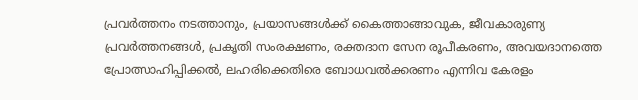പ്രവർത്തനം നടത്താനും, പ്രയാസങ്ങൾക്ക് കൈത്താങ്ങാവുക, ജീവകാരുണ്യ പ്രവർത്തനങ്ങൾ, പ്രകൃതി സംരക്ഷണം, രക്തദാന സേന രൂപീകരണം, അവയദാനത്തെ പ്രോത്സാഹിപ്പിക്കൽ, ലഹരിക്കെതിരെ ബോധവൽക്കരണം എന്നിവ കേരളം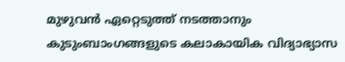മുഴുവൻ ഏറ്റെടുത്ത് നടത്താനും കുടുംബാംഗങ്ങളുടെ കലാകായിക വിദ്യാഭ്യാസ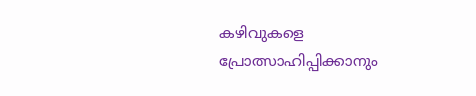കഴിവുകളെ പ്രോത്സാഹിപ്പിക്കാനും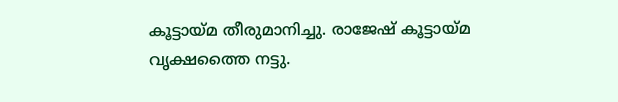കൂട്ടായ്മ തീരുമാനിച്ചു. രാജേഷ് കൂട്ടായ്മ വൃക്ഷത്തൈ നട്ടു.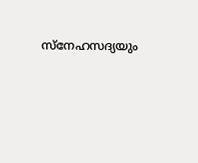സ്നേഹസദ്യയും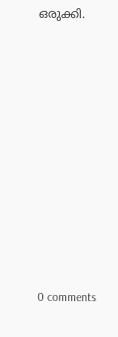ഒരുക്കി.










0 comments